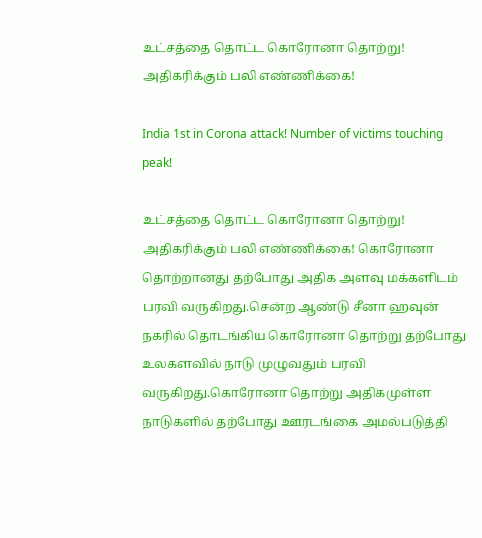உட்சத்தை தொட்ட கொரோனா தொற்று! அதிகரிக்கும் பலி எண்ணிக்கை!

India 1st in Corona attack! Number of victims touching peak!

உட்சத்தை தொட்ட கொரோனா தொற்று! அதிகரிக்கும் பலி எண்ணிக்கை! கொரோனா தொற்றானது தற்போது அதிக அளவு மக்களிடம் பரவி வருகிறது.சென்ற ஆண்டு சீனா ஹவுன் நகரில் தொடங்கிய கொரோனா தொற்று தற்போது உலகளவில் நாடு முழுவதும் பரவி வருகிறது.கொரோனா தொற்று அதிகமுள்ள நாடுகளில் தற்போது ஊரடங்கை அமல்படுத்தி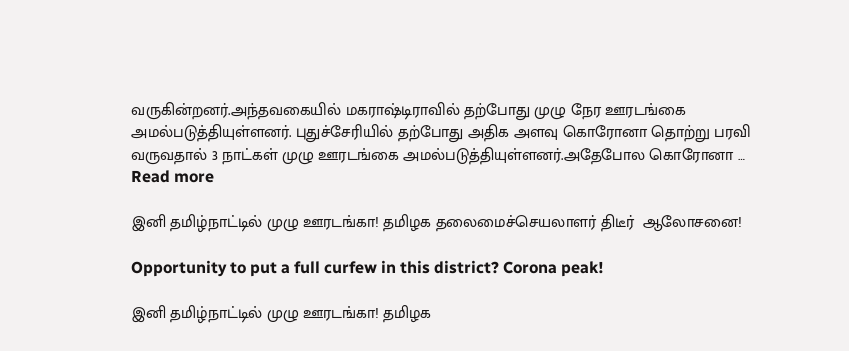வருகின்றனர்.அந்தவகையில் மகராஷ்டிராவில் தற்போது முழு நேர ஊரடங்கை அமல்படுத்தியுள்ளனர். புதுச்சேரியில் தற்போது அதிக அளவு கொரோனா தொற்று பரவி வருவதால் 3 நாட்கள் முழு ஊரடங்கை அமல்படுத்தியுள்ளனர்.அதேபோல கொரோனா … Read more

இனி தமிழ்நாட்டில் முழு ஊரடங்கா! தமிழக தலைமைச்செயலாளர் திடீர்  ஆலோசனை!

Opportunity to put a full curfew in this district? Corona peak!

இனி தமிழ்நாட்டில் முழு ஊரடங்கா! தமிழக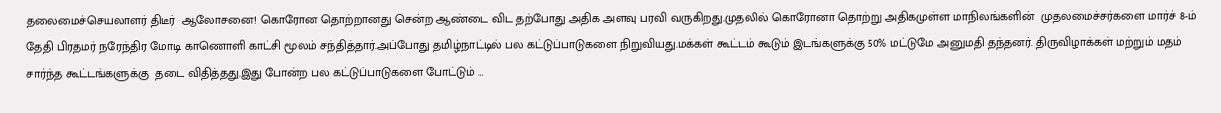தலைமைச்செயலாளர் திடீர்  ஆலோசனை! கொரோன தொற்றானது சென்ற ஆண்டை விட தற்போது அதிக அளவு பரவி வருகிறது.முதலில் கொரோனா தொற்று அதிகமுள்ள மாநிலங்களின்  முதலமைச்சர்களை மார்ச் 8-ம் தேதி பிரதமர் நரேந்திர மோடி காணொளி காட்சி மூலம் சந்தித்தார்.அப்போது தமிழ்நாட்டில் பல கட்டுப்பாடுகளை நிறுவியது.மக்கள் கூட்டம் கூடும் இடங்களுக்கு 50% மட்டுமே அனுமதி தந்தனர். திருவிழாக்கள் மற்றும் மதம் சார்ந்த கூட்டங்களுக்கு  தடை விதித்தது.இது போன்ற பல கட்டுப்பாடுகளை போட்டும் …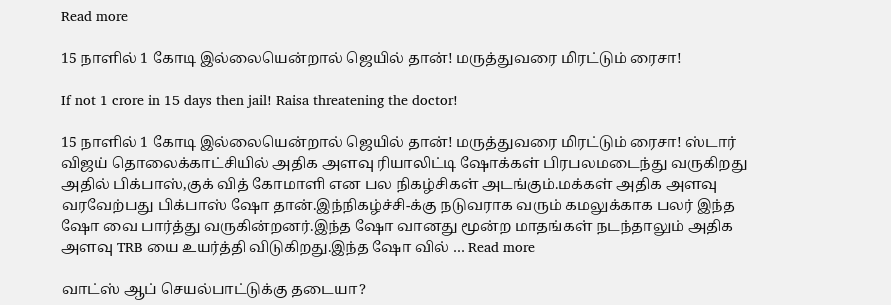Read more

15 நாளில் 1 கோடி இல்லையென்றால் ஜெயில் தான்! மருத்துவரை மிரட்டும் ரைசா!

If not 1 crore in 15 days then jail! Raisa threatening the doctor!

15 நாளில் 1 கோடி இல்லையென்றால் ஜெயில் தான்! மருத்துவரை மிரட்டும் ரைசா! ஸ்டார் விஜய் தொலைக்காட்சியில் அதிக அளவு ரியாலிட்டி ஷோக்கள் பிரபலமடைந்து வருகிறது அதில் பிக்பாஸ்,குக் வித் கோமாளி என பல நிகழ்சிகள் அடங்கும்.மக்கள் அதிக அளவு வரவேற்பது பிக்பாஸ் ஷோ தான்.இந்நிகழ்ச்சி-க்கு நடுவராக வரும் கமலுக்காக பலர் இந்த ஷோ வை பார்த்து வருகின்றனர்.இந்த ஷோ வானது மூன்ற மாதங்கள் நடந்தாலும் அதிக அளவு TRB யை உயர்த்தி விடுகிறது.இந்த ஷோ வில் … Read more

வாட்ஸ் ஆப் செயல்பாட்டுக்கு தடையா?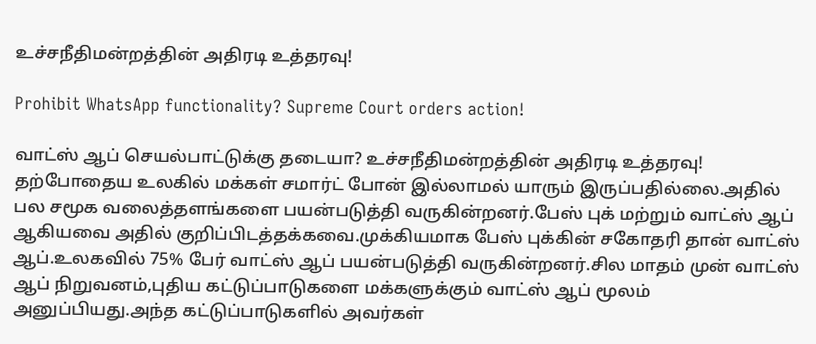உச்சநீதிமன்றத்தின் அதிரடி உத்தரவு!

Prohibit WhatsApp functionality? Supreme Court orders action!

வாட்ஸ் ஆப் செயல்பாட்டுக்கு தடையா? உச்சநீதிமன்றத்தின் அதிரடி உத்தரவு! தற்போதைய உலகில் மக்கள் சமார்ட் போன் இல்லாமல் யாரும் இருப்பதில்லை.அதில் பல சமூக வலைத்தளங்களை பயன்படுத்தி வருகின்றனர்.பேஸ் புக் மற்றும் வாட்ஸ் ஆப் ஆகியவை அதில் குறிப்பிடத்தக்கவை.முக்கியமாக பேஸ் புக்கின் சகோதரி தான் வாட்ஸ் ஆப்.உலகவில் 75% பேர் வாட்ஸ் ஆப் பயன்படுத்தி வருகின்றனர்.சில மாதம் முன் வாட்ஸ் ஆப் நிறுவனம்,புதிய கட்டுப்பாடுகளை மக்களுக்கும் வாட்ஸ் ஆப் மூலம் அனுப்பியது.அந்த கட்டுப்பாடுகளில் அவர்கள்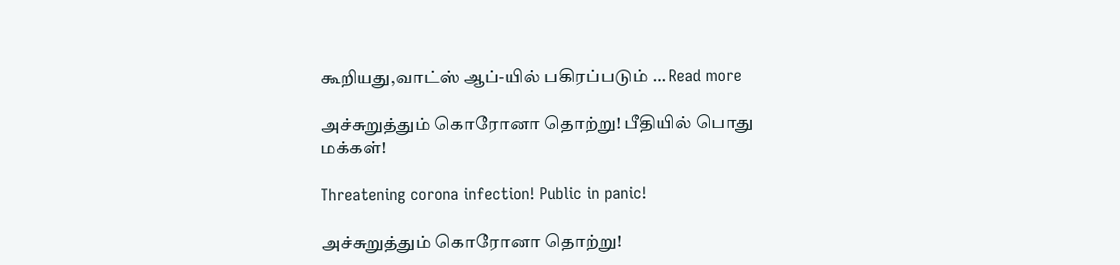கூறியது,வாட்ஸ் ஆப்-யில் பகிரப்படும் … Read more

அச்சுறுத்தும் கொரோனா தொற்று! பீதியில் பொது மக்கள்!

Threatening corona infection! Public in panic!

அச்சுறுத்தும் கொரோனா தொற்று!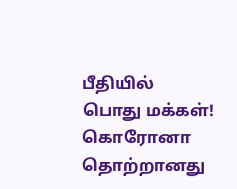பீதியில் பொது மக்கள்! கொரோனா தொற்றானது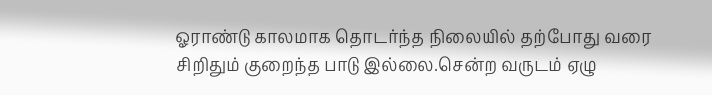ஓராண்டு காலமாக தொடர்ந்த நிலையில் தற்போது வரை சிறிதும் குறைந்த பாடு இல்லை.சென்ற வருடம் ஏழு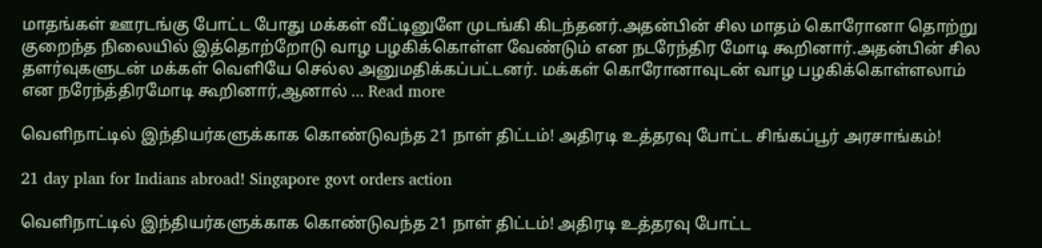மாதங்கள் ஊரடங்கு போட்ட போது மக்கள் வீட்டினுளே முடங்கி கிடந்தனர்.அதன்பின் சில மாதம் கொரோனா தொற்று குறைந்த நிலையில் இத்தொற்றோடு வாழ பழகிக்கொள்ள வேண்டும் என நடரேந்திர மோடி கூறினார்.அதன்பின் சில தளர்வுகளுடன் மக்கள் வெளியே செல்ல அனுமதிக்கப்பட்டனர். மக்கள் கொரோனாவுடன் வாழ பழகிக்கொள்ளலாம் என நரேந்த்திரமோடி கூறினார்,ஆனால் … Read more

வெளிநாட்டில் இந்தியர்களுக்காக கொண்டுவந்த 21 நாள் திட்டம்! அதிரடி உத்தரவு போட்ட சிங்கப்பூர் அரசாங்கம்!

21 day plan for Indians abroad! Singapore govt orders action

வெளிநாட்டில் இந்தியர்களுக்காக கொண்டுவந்த 21 நாள் திட்டம்! அதிரடி உத்தரவு போட்ட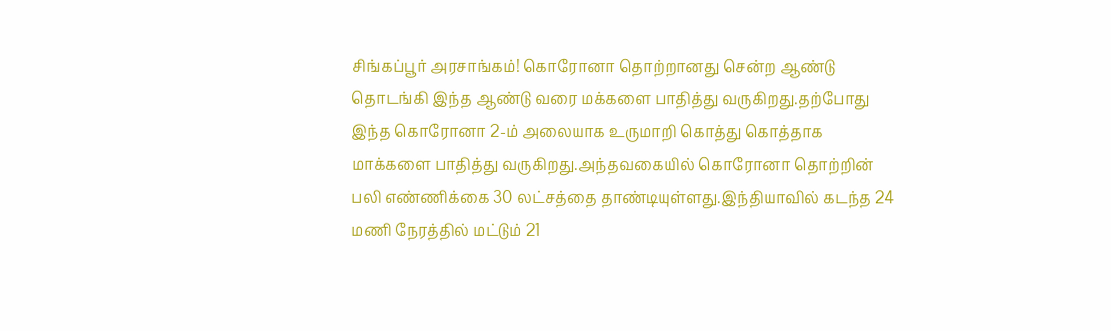சிங்கப்பூர் அரசாங்கம்! கொரோனா தொற்றானது சென்ற ஆண்டு தொடங்கி இந்த ஆண்டு வரை மக்களை பாதித்து வருகிறது.தற்போது இந்த கொரோனா 2-ம் அலையாக உருமாறி கொத்து கொத்தாக மாக்களை பாதித்து வருகிறது.அந்தவகையில் கொரோனா தொற்றின் பலி எண்ணிக்கை 30 லட்சத்தை தாண்டியுள்ளது.இந்தியாவில் கடந்த 24 மணி நேரத்தில் மட்டும் 21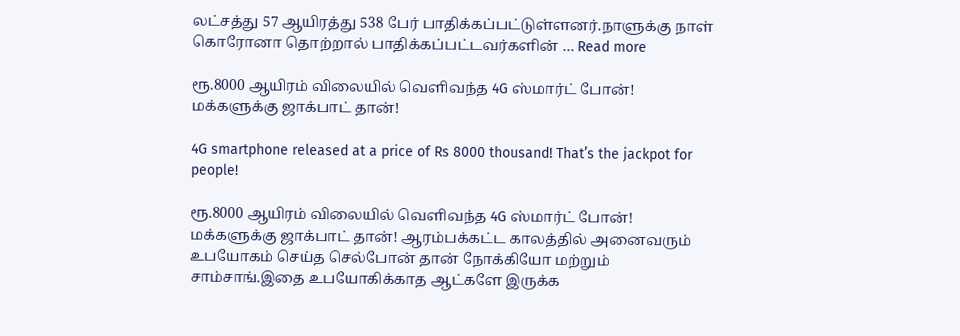லட்சத்து 57 ஆயிரத்து 538 பேர் பாதிக்கப்பட்டுள்ளனர்.நாளுக்கு நாள் கொரோனா தொற்றால் பாதிக்கப்பட்டவர்களின் … Read more

ரூ.8000 ஆயிரம் விலையில் வெளிவந்த 4G ஸ்மார்ட் போன்! மக்களுக்கு ஜாக்பாட் தான்!

4G smartphone released at a price of Rs 8000 thousand! That’s the jackpot for people!

ரூ.8000 ஆயிரம் விலையில் வெளிவந்த 4G ஸ்மார்ட் போன்! மக்களுக்கு ஜாக்பாட் தான்! ஆரம்பக்கட்ட காலத்தில் அனைவரும் உபயோகம் செய்த செல்போன் தான் நோக்கியோ மற்றும் சாம்சாங்.இதை உபயோகிக்காத ஆட்களே இருக்க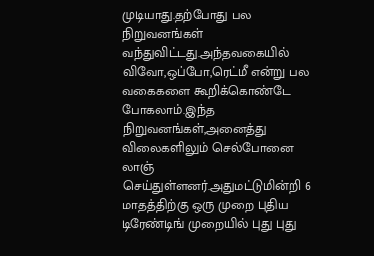முடியாது.தற்போது பல நிறுவனங்கள் வந்துவிட்டது.அந்தவகையில் விவோ,ஒப்போ,ரெட்மீ என்று பல வகைகளை கூறிக்கொண்டே போகலாம்.இந்த நிறுவனங்கள்,அனைத்து விலைகளிலும் செல்போனை லாஞ் செய்துள்ளனர்.அதுமட்டுமின்றி 6 மாதத்திற்கு ஒரு முறை புதிய டிரேண்டிங் முறையில் புது புது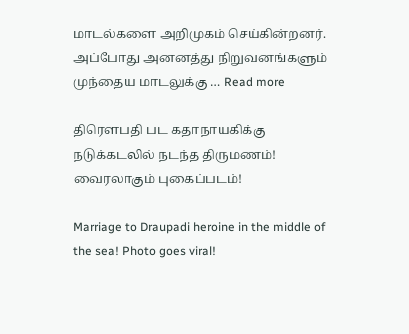மாடல்களை அறிமுகம் செய்கின்றனர். அப்போது அனனத்து நிறுவனங்களும் முந்தைய மாடலுக்கு … Read more

திரௌபதி பட கதாநாயகிக்கு நடுக்கடலில் நடந்த திருமணம்! வைரலாகும் புகைப்படம்!

Marriage to Draupadi heroine in the middle of the sea! Photo goes viral!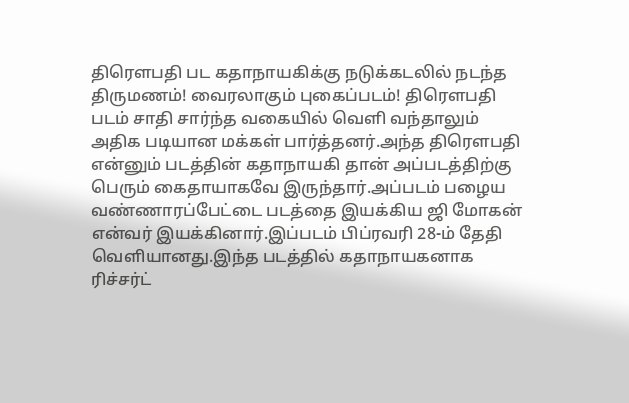திரௌபதி பட கதாநாயகிக்கு நடுக்கடலில் நடந்த திருமணம்! வைரலாகும் புகைப்படம்! திரௌபதி படம் சாதி சார்ந்த வகையில் வெளி வந்தாலும் அதிக படியான மக்கள் பார்த்தனர்.அந்த திரௌபதி என்னும் படத்தின் கதாநாயகி தான் அப்படத்திற்கு பெரும் கைதாயாகவே இருந்தார்.அப்படம் பழைய வண்ணாரப்பேட்டை படத்தை இயக்கிய ஜி மோகன் என்வர் இயக்கினார்.இப்படம் பிப்ரவரி 28-ம் தேதி வெளியானது.இந்த படத்தில் கதாநாயகனாக ரிச்சர்ட்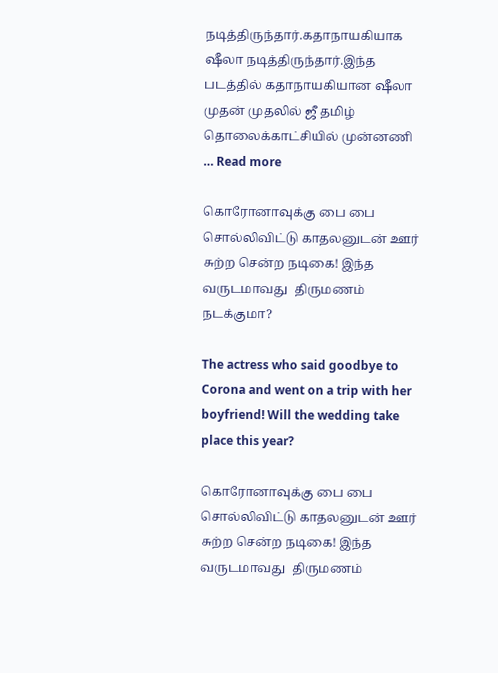நடித்திருந்தார்.கதாநாயகியாக ஷீலா நடித்திருந்தார்.இந்த படத்தில் கதாநாயகியான ஷீலா முதன் முதலில் ஜீ தமிழ் தொலைக்காட்சியில் முன்னணி … Read more

கொரோனாவுக்கு பை பை சொல்லிவிட்டு காதலனுடன் ஊர் சுற்ற சென்ற நடிகை! இந்த வருடமாவது  திருமணம் நடக்குமா?

The actress who said goodbye to Corona and went on a trip with her boyfriend! Will the wedding take place this year?

கொரோனாவுக்கு பை பை சொல்லிவிட்டு காதலனுடன் ஊர் சுற்ற சென்ற நடிகை! இந்த வருடமாவது  திருமணம்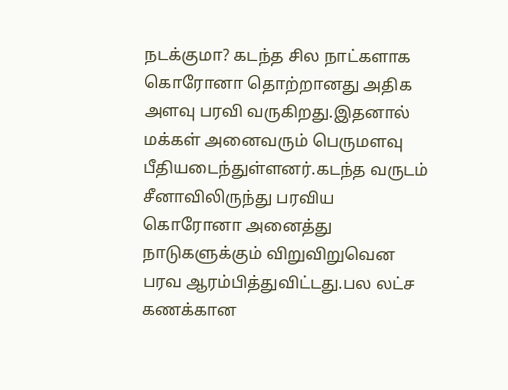நடக்குமா? கடந்த சில நாட்களாக கொரோனா தொற்றானது அதிக அளவு பரவி வருகிறது.இதனால் மக்கள் அனைவரும் பெருமளவு பீதியடைந்துள்ளனர்.கடந்த வருடம் சீனாவிலிருந்து பரவிய கொரோனா அனைத்து நாடுகளுக்கும் விறுவிறுவென பரவ ஆரம்பித்துவிட்டது.பல லட்ச கணக்கான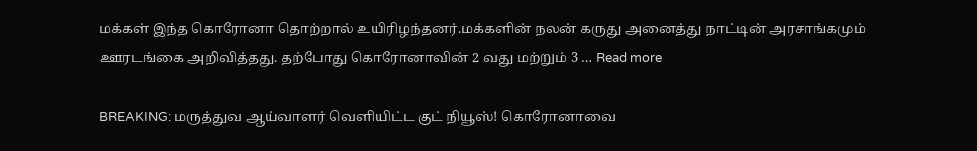மக்கள் இந்த கொரோனா தொற்றால் உயிரிழந்தனர்.மக்களின் நலன் கருது அனைத்து நாட்டின் அரசாங்கமும் ஊரடங்கை அறிவித்தது. தற்போது கொரோனாவின் 2 வது மற்றும் 3 … Read more

BREAKING: மருத்துவ ஆய்வாளர் வெளியிட்ட குட் நியூஸ்! கொரோனாவை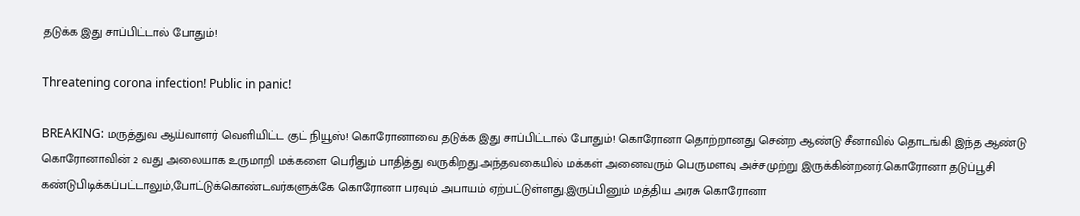தடுக்க இது சாப்பிட்டால் போதும்!

Threatening corona infection! Public in panic!

BREAKING: மருத்துவ ஆய்வாளர் வெளியிட்ட குட் நியூஸ்! கொரோனாவை தடுக்க இது சாப்பிட்டால் போதும்! கொரோனா தொற்றானது சென்ற ஆண்டு சீனாவில் தொடங்கி இந்த ஆண்டு கொரோனாவின் 2 வது அலையாக உருமாறி மக்களை பெரிதும் பாதித்து வருகிறது.அந்தவகையில் மக்கள் அனைவரும் பெருமளவு அச்சமுற்று இருக்கின்றனர்.கொரோனா தடுப்பூசி கண்டுபிடிக்கப்பட்டாலும்,போட்டுக்கொண்டவர்களுக்கே கொரோனா பரவும் அபாயம் ஏற்பட்டுள்ளது.இருப்பினும் மத்திய அரசு கொரோனா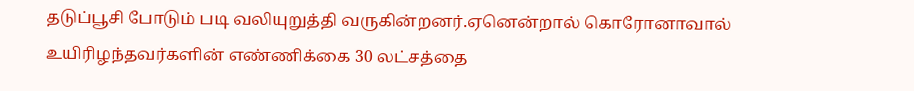தடுப்பூசி போடும் படி வலியுறுத்தி வருகின்றனர்.ஏனென்றால் கொரோனாவால் உயிரிழந்தவர்களின் எண்ணிக்கை 30 லட்சத்தை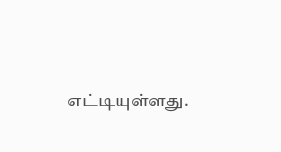எட்டியுள்ளது.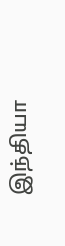இந்தியா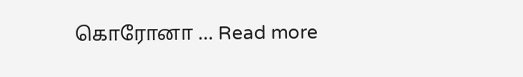கொரோனா … Read more